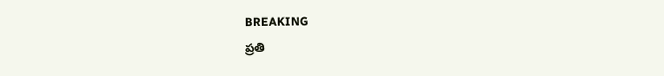BREAKING
ప్రతి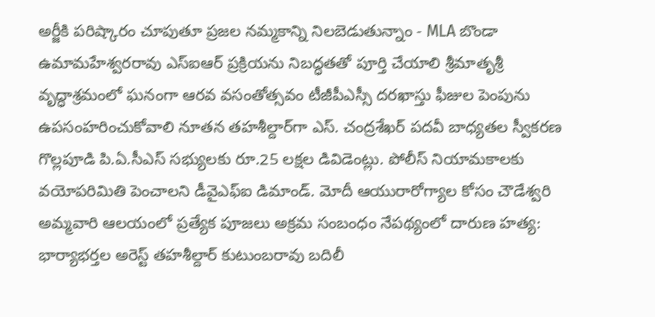అర్జీకి పరిష్కారం చూపుతూ ప్రజల నమ్మకాన్ని నిలబెడుతున్నాం - MLA బొండా ఉమామహేశ్వరరావు ఎస్‌ఐఆర్ ప్రక్రియను నిబద్ధతతో పూర్తి చేయాలి శ్రీమాతృశ్రీ వృద్ధాశ్రమంలో ఘనంగా ఆరవ వసంతోత్సవం టీజీపీఎస్సీ దరఖాస్తు ఫీజుల పెంపును ఉపసంహరించుకోవాలి నూతన తహశీల్దార్‌గా ఎస్. చంద్రశేఖర్ పదవీ బాధ్యతల స్వీకరణ గొల్లపూడి పి.ఏ.సీఎస్ సభ్యులకు రూ.25 లక్షల డివిడెంట్లు. పోలీస్ నియామకాలకు వయోపరిమితి పెంచాలని డీవైఎఫ్‌ఐ డిమాండ్. మోదీ ఆయురారోగ్యాల కోసం చౌడేశ్వరి అమ్మవారి ఆలయంలో ప్రత్యేక పూజలు అక్రమ సంబంధం నేపథ్యంలో దారుణ హత్య: భార్యాభర్తల అరెస్ట్ తహశీల్దార్ కుటుంబరావు బదిలీ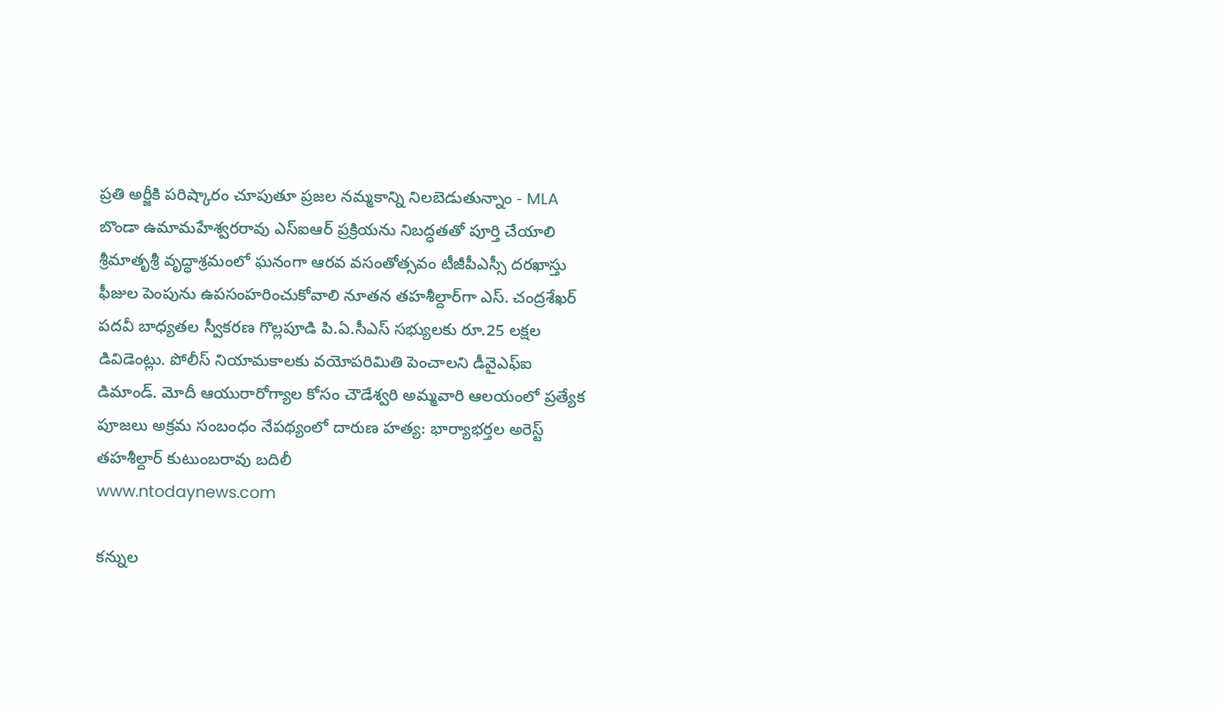ప్రతి అర్జీకి పరిష్కారం చూపుతూ ప్రజల నమ్మకాన్ని నిలబెడుతున్నాం - MLA బొండా ఉమామహేశ్వరరావు ఎస్‌ఐఆర్ ప్రక్రియను నిబద్ధతతో పూర్తి చేయాలి శ్రీమాతృశ్రీ వృద్ధాశ్రమంలో ఘనంగా ఆరవ వసంతోత్సవం టీజీపీఎస్సీ దరఖాస్తు ఫీజుల పెంపును ఉపసంహరించుకోవాలి నూతన తహశీల్దార్‌గా ఎస్. చంద్రశేఖర్ పదవీ బాధ్యతల స్వీకరణ గొల్లపూడి పి.ఏ.సీఎస్ సభ్యులకు రూ.25 లక్షల డివిడెంట్లు. పోలీస్ నియామకాలకు వయోపరిమితి పెంచాలని డీవైఎఫ్‌ఐ డిమాండ్. మోదీ ఆయురారోగ్యాల కోసం చౌడేశ్వరి అమ్మవారి ఆలయంలో ప్రత్యేక పూజలు అక్రమ సంబంధం నేపథ్యంలో దారుణ హత్య: భార్యాభర్తల అరెస్ట్ తహశీల్దార్ కుటుంబరావు బదిలీ
www.ntodaynews.com

కన్నుల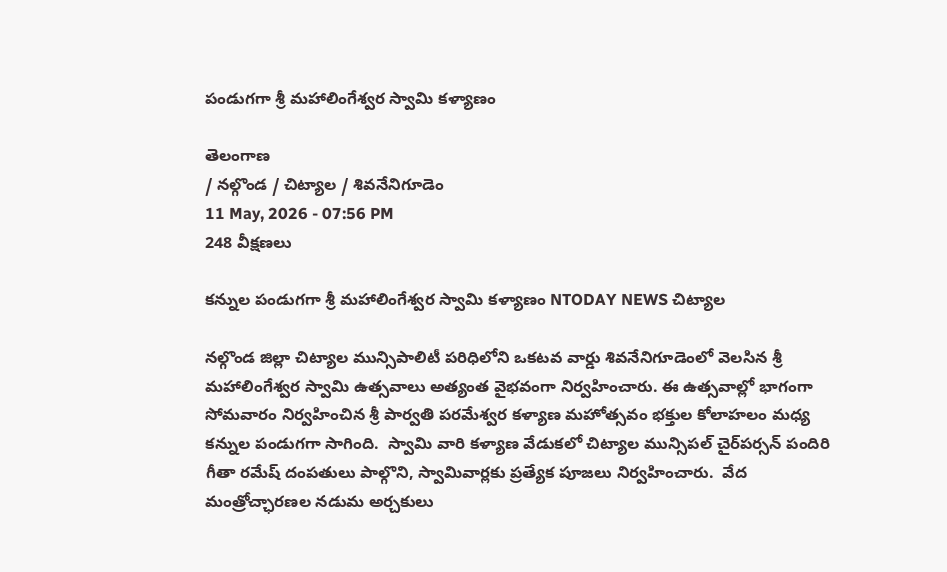పండుగగా శ్రీ మహాలింగేశ్వర స్వామి కళ్యాణం

తెలంగాణ
/ నల్గొండ / చిట్యాల / శివనేనిగూడెం
11 May, 2026 - 07:56 PM
248 వీక్షణలు

కన్నుల పండుగగా శ్రీ మహాలింగేశ్వర స్వామి కళ్యాణం NTODAY NEWS చిట్యాల

నల్గొండ జిల్లా చిట్యాల మున్సిపాలిటీ పరిధిలోని ఒకటవ వార్డు శివనేనిగూడెంలో వెలసిన శ్రీ మహాలింగేశ్వర స్వామి ఉత్సవాలు అత్యంత వైభవంగా నిర్వహించారు. ఈ ఉత్సవాల్లో భాగంగా సోమవారం నిర్వహించిన శ్రీ పార్వతి పరమేశ్వర కళ్యాణ మహోత్సవం భక్తుల కోలాహలం మధ్య కన్నుల పండుగగా సాగింది.  స్వామి వారి కళ్యాణ వేడుకలో చిట్యాల మున్సిపల్ చైర్‌పర్సన్ పందిరి గీతా రమేష్ దంపతులు పాల్గొని, స్వామివార్లకు ప్రత్యేక పూజలు నిర్వహించారు.  వేద మంత్రోచ్ఛారణల నడుమ అర్చకులు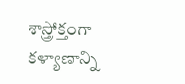శాస్త్రోక్తంగా కళ్యాణాన్ని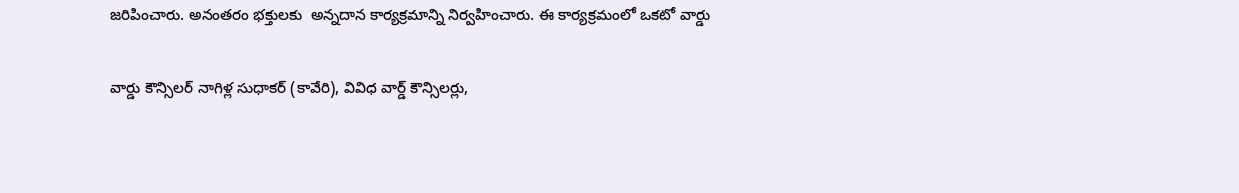జరిపించారు. అనంతరం భక్తులకు  అన్నదాన కార్యక్రమాన్ని నిర్వహించారు. ఈ కార్యక్రమంలో ఒకటో వార్డు

వార్డు కౌన్సిలర్ నాగిళ్ల సుధాకర్ (కావేరి), వివిధ వార్డ్ కౌన్సిలర్లు,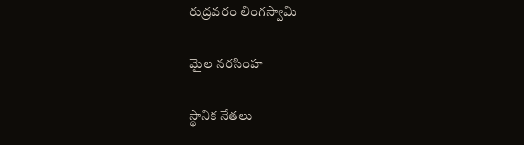రుద్రవరం లింగస్వామి

మైల నరసింహ

స్థానిక నేతలు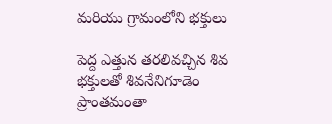మరియు గ్రామంలోని భక్తులు

పెద్ద ఎత్తున తరలివచ్చిన శివ భక్తులతో శివనేనిగూడెం ప్రాంతమంతా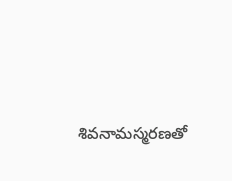శివనామస్మరణతో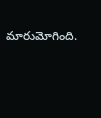మారుమోగింది.